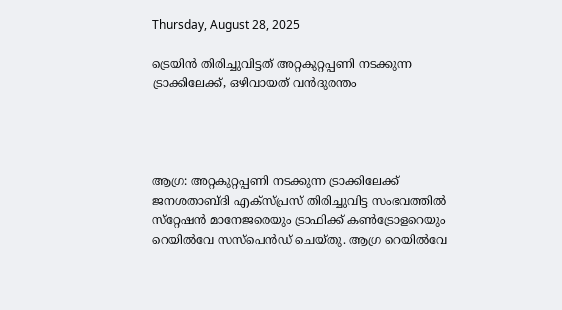Thursday, August 28, 2025

ട്രെയിൻ തിരിച്ചുവിട്ടത് അറ്റകുറ്റപ്പണി നടക്കുന്ന ട്രാക്കിലേക്ക്, ഒഴിവായത് വൻദുരന്തം




ആഗ്ര: അറ്റകുറ്റപ്പണി നടക്കുന്ന ട്രാക്കിലേക്ക് ജനശതാബ്ദി എക്‌സ്പ്രസ് തിരിച്ചുവിട്ട സംഭവത്തില്‍ സ്‌റ്റേഷന്‍ മാനേജരെയും ട്രാഫിക്ക് കണ്‍ട്രോളറെയും റെയില്‍വേ സസ്‌പെന്‍ഡ് ചെയ്തു. ആഗ്ര റെയില്‍വേ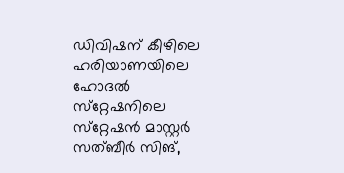ഡിവിഷന് കീഴിലെ ഹരിയാണയിലെ ഹോദല്‍ സ്‌റ്റേഷനിലെ സ്‌റ്റേഷന്‍ മാസ്റ്റര്‍ സത്ബീര്‍ സിങ്,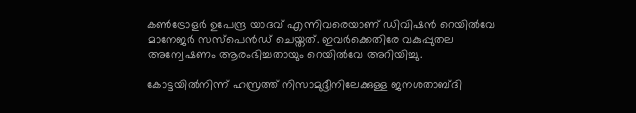കണ്‍ട്രോളര്‍ ഉപേന്ദ്ര യാദവ് എന്നിവരെയാണ് ഡിവിഷന്‍ റെയില്‍വേ മാനേജര്‍ സസ്‌പെന്‍ഡ് ചെയ്തത്. ഇവര്‍ക്കെതിരേ വകുപ്പുതല അന്വേഷണം ആരംഭിച്ചതായും റെയില്‍വേ അറിയിച്ചു.

കോട്ടയില്‍നിന്ന് ഹസ്രത്ത് നിസാമുദ്ദീനിലേക്കുള്ള ജനശതാബ്ദി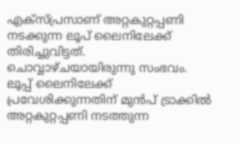എക്‌സ്പ്രസാണ് അറ്റകുറ്റപ്പണി നടക്കുന്ന ലൂപ് ലൈനിലേക്ക് തിരിച്ചുവിട്ടത്. ചൊവ്വാഴ്ചയായിരുന്നു സംഭവം. ലൂപ്പ് ലൈനിലേക്ക് പ്രവേശിക്കുന്നതിന് മുന്‍പ് ട്രാക്കില്‍ അറ്റകുറ്റപ്പണി നടത്തുന്ന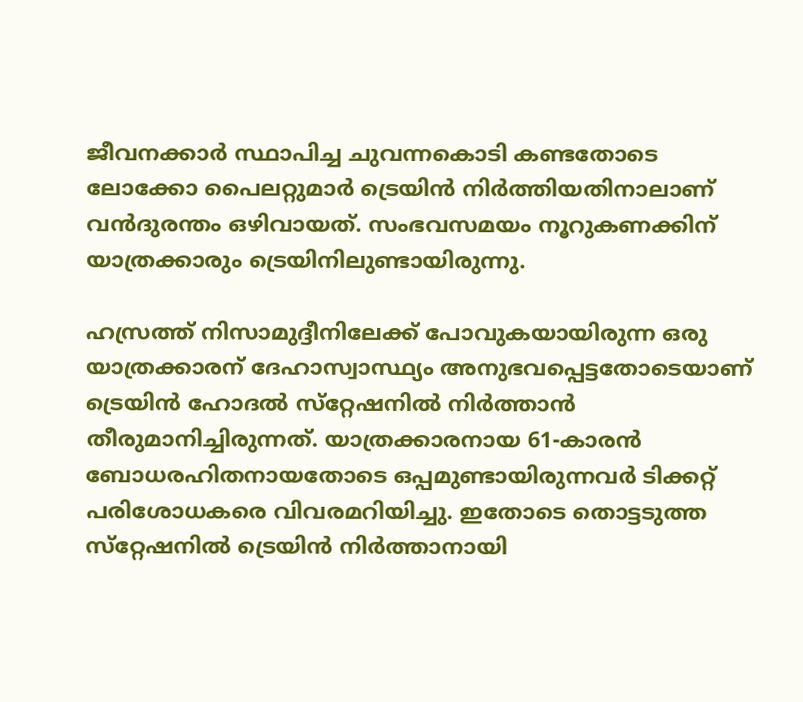ജീവനക്കാര്‍ സ്ഥാപിച്ച ചുവന്നകൊടി കണ്ടതോടെ ലോക്കോ പൈലറ്റുമാര്‍ ട്രെയിന്‍ നിര്‍ത്തിയതിനാലാണ് വന്‍ദുരന്തം ഒഴിവായത്. സംഭവസമയം നൂറുകണക്കിന് യാത്രക്കാരും ട്രെയിനിലുണ്ടായിരുന്നു.

ഹസ്രത്ത് നിസാമുദ്ദീനിലേക്ക് പോവുകയായിരുന്ന ഒരു യാത്രക്കാരന് ദേഹാസ്വാസ്ഥ്യം അനുഭവപ്പെട്ടതോടെയാണ് ട്രെയിന്‍ ഹോദല്‍ സ്‌റ്റേഷനില്‍ നിര്‍ത്താന്‍ തീരുമാനിച്ചിരുന്നത്. യാത്രക്കാരനായ 61-കാരന്‍ ബോധരഹിതനായതോടെ ഒപ്പമുണ്ടായിരുന്നവര്‍ ടിക്കറ്റ് പരിശോധകരെ വിവരമറിയിച്ചു. ഇതോടെ തൊട്ടടുത്ത സ്‌റ്റേഷനില്‍ ട്രെയിന്‍ നിര്‍ത്താനായി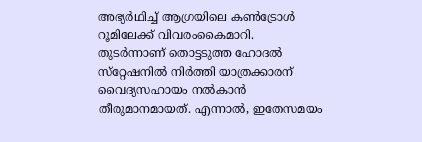അഭ്യര്‍ഥിച്ച് ആഗ്രയിലെ കണ്‍ട്രോള്‍ റൂമിലേക്ക് വിവരംകൈമാറി. തുടര്‍ന്നാണ് തൊട്ടടുത്ത ഹോദല്‍ സ്‌റ്റേഷനില്‍ നിര്‍ത്തി യാത്രക്കാരന് വൈദ്യസഹായം നല്‍കാന്‍ തീരുമാനമായത്. എന്നാല്‍, ഇതേസമയം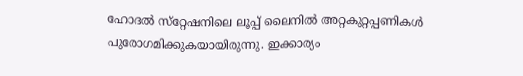ഹോദല്‍ സ്‌റ്റേഷനിലെ ലൂപ്പ് ലൈനില്‍ അറ്റകുറ്റപ്പണികള്‍ പുരോഗമിക്കുകയായിരുന്നു. ഇക്കാര്യം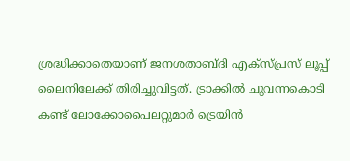ശ്രദ്ധിക്കാതെയാണ് ജനശതാബ്ദി എക്‌സ്പ്രസ് ലൂപ്പ് ലൈനിലേക്ക് തിരിച്ചുവിട്ടത്. ട്രാക്കില്‍ ചുവന്നകൊടി കണ്ട് ലോക്കോപൈലറ്റുമാര്‍ ട്രെയിന്‍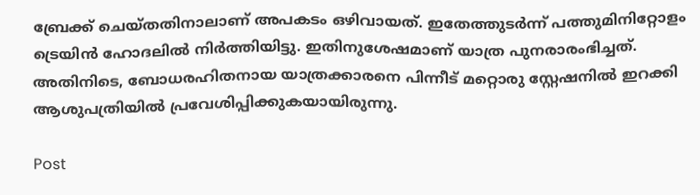ബ്രേക്ക് ചെയ്തതിനാലാണ് അപകടം ഒഴിവായത്. ഇതേത്തുടര്‍ന്ന് പത്തുമിനിറ്റോളം ട്രെയിന്‍ ഹോദലില്‍ നിര്‍ത്തിയിട്ടു. ഇതിനുശേഷമാണ് യാത്ര പുനരാരംഭിച്ചത്. അതിനിടെ, ബോധരഹിതനായ യാത്രക്കാരനെ പിന്നീട് മറ്റൊരു സ്റ്റേഷനില്‍ ഇറക്കി ആശുപത്രിയില്‍ പ്രവേശിപ്പിക്കുകയായിരുന്നു.

Post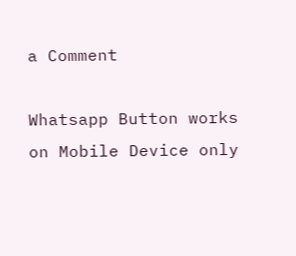a Comment

Whatsapp Button works on Mobile Device only